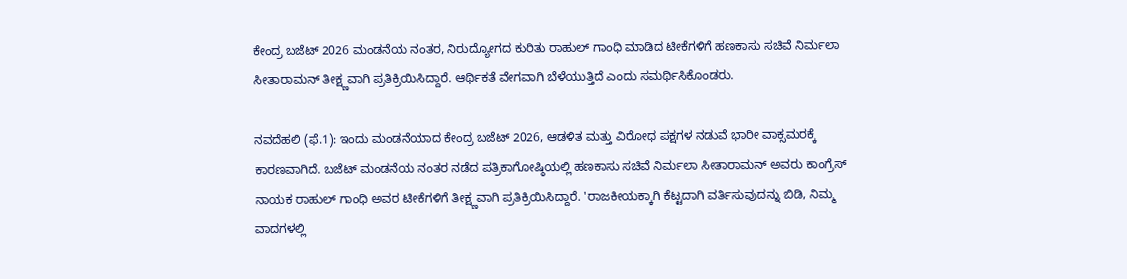ಕೇಂದ್ರ ಬಜೆಟ್ 2026 ಮಂಡನೆಯ ನಂತರ, ನಿರುದ್ಯೋಗದ ಕುರಿತು ರಾಹುಲ್ ಗಾಂಧಿ ಮಾಡಿದ ಟೀಕೆಗಳಿಗೆ ಹಣಕಾಸು ಸಚಿವೆ ನಿರ್ಮಲಾ ಸೀತಾರಾಮನ್ ತೀಕ್ಷ್ಣವಾಗಿ ಪ್ರತಿಕ್ರಿಯಿಸಿದ್ದಾರೆ. ಆರ್ಥಿಕತೆ ವೇಗವಾಗಿ ಬೆಳೆಯುತ್ತಿದೆ ಎಂದು ಸಮರ್ಥಿಸಿಕೊಂಡರು.

ನವದೆಹಲಿ (ಫೆ.1): ಇಂದು ಮಂಡನೆಯಾದ ಕೇಂದ್ರ ಬಜೆಟ್ 2026, ಆಡಳಿತ ಮತ್ತು ವಿರೋಧ ಪಕ್ಷಗಳ ನಡುವೆ ಭಾರೀ ವಾಕ್ಸಮರಕ್ಕೆ ಕಾರಣವಾಗಿದೆ. ಬಜೆಟ್ ಮಂಡನೆಯ ನಂತರ ನಡೆದ ಪತ್ರಿಕಾಗೋಷ್ಠಿಯಲ್ಲಿ ಹಣಕಾಸು ಸಚಿವೆ ನಿರ್ಮಲಾ ಸೀತಾರಾಮನ್ ಅವರು ಕಾಂಗ್ರೆಸ್ ನಾಯಕ ರಾಹುಲ್ ಗಾಂಧಿ ಅವರ ಟೀಕೆಗಳಿಗೆ ತೀಕ್ಷ್ಣವಾಗಿ ಪ್ರತಿಕ್ರಿಯಿಸಿದ್ದಾರೆ. 'ರಾಜಕೀಯಕ್ಕಾಗಿ ಕೆಟ್ಟದಾಗಿ ವರ್ತಿಸುವುದನ್ನು ಬಿಡಿ, ನಿಮ್ಮ ವಾದಗಳಲ್ಲಿ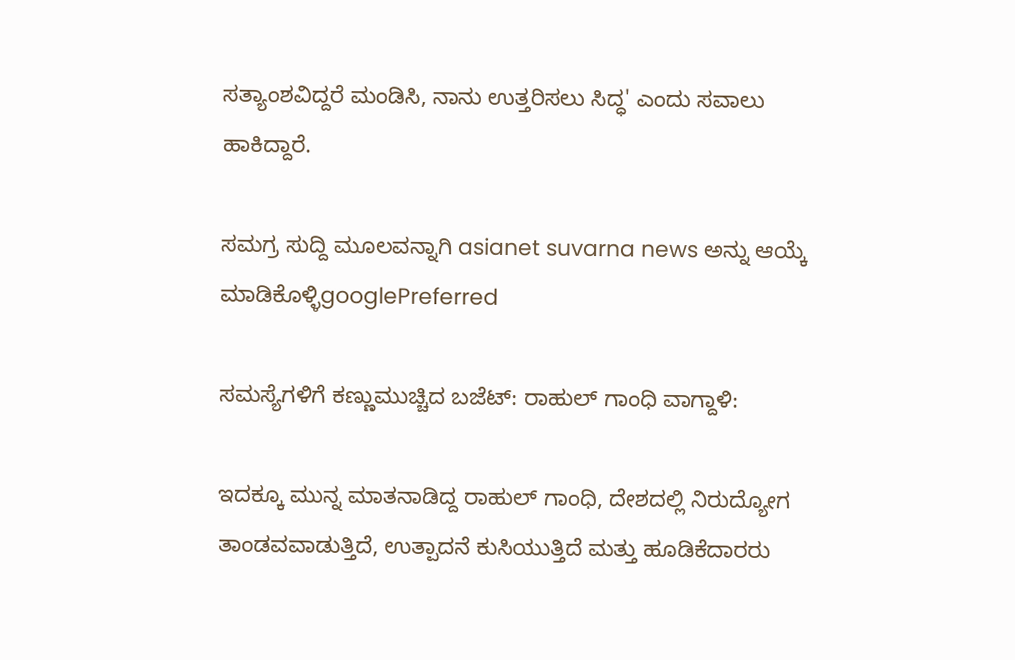ಸತ್ಯಾಂಶವಿದ್ದರೆ ಮಂಡಿಸಿ, ನಾನು ಉತ್ತರಿಸಲು ಸಿದ್ಧ' ಎಂದು ಸವಾಲು ಹಾಕಿದ್ದಾರೆ.

ಸಮಗ್ರ ಸುದ್ದಿ ಮೂಲವನ್ನಾಗಿ asianet suvarna news ಅನ್ನು ಆಯ್ಕೆ ಮಾಡಿಕೊಳ್ಳಿgooglePreferred

ಸಮಸ್ಯೆಗಳಿಗೆ ಕಣ್ಣುಮುಚ್ಚಿದ ಬಜೆಟ್: ರಾಹುಲ್ ಗಾಂಧಿ ವಾಗ್ದಾಳಿ:

ಇದಕ್ಕೂ ಮುನ್ನ ಮಾತನಾಡಿದ್ದ ರಾಹುಲ್ ಗಾಂಧಿ, ದೇಶದಲ್ಲಿ ನಿರುದ್ಯೋಗ ತಾಂಡವವಾಡುತ್ತಿದೆ, ಉತ್ಪಾದನೆ ಕುಸಿಯುತ್ತಿದೆ ಮತ್ತು ಹೂಡಿಕೆದಾರರು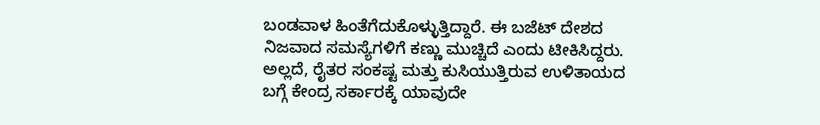ಬಂಡವಾಳ ಹಿಂತೆಗೆದುಕೊಳ್ಳುತ್ತಿದ್ದಾರೆ. ಈ ಬಜೆಟ್ ದೇಶದ ನಿಜವಾದ ಸಮಸ್ಯೆಗಳಿಗೆ ಕಣ್ಣು ಮುಚ್ಚಿದೆ ಎಂದು ಟೀಕಿಸಿದ್ದರು. ಅಲ್ಲದೆ, ರೈತರ ಸಂಕಷ್ಟ ಮತ್ತು ಕುಸಿಯುತ್ತಿರುವ ಉಳಿತಾಯದ ಬಗ್ಗೆ ಕೇಂದ್ರ ಸರ್ಕಾರಕ್ಕೆ ಯಾವುದೇ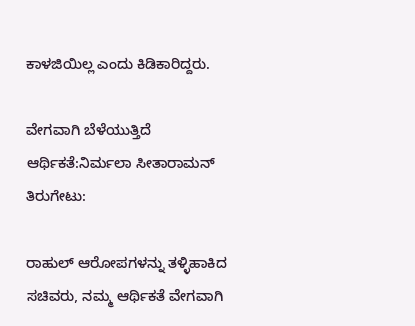ಕಾಳಜಿಯಿಲ್ಲ ಎಂದು ಕಿಡಿಕಾರಿದ್ದರು.

ವೇಗವಾಗಿ ಬೆಳೆಯುತ್ತಿದೆ ಆರ್ಥಿಕತೆ:ನಿರ್ಮಲಾ ಸೀತಾರಾಮನ್ ತಿರುಗೇಟು:

ರಾಹುಲ್ ಆರೋಪಗಳನ್ನು ತಳ್ಳಿಹಾಕಿದ ಸಚಿವರು, ನಮ್ಮ ಆರ್ಥಿಕತೆ ವೇಗವಾಗಿ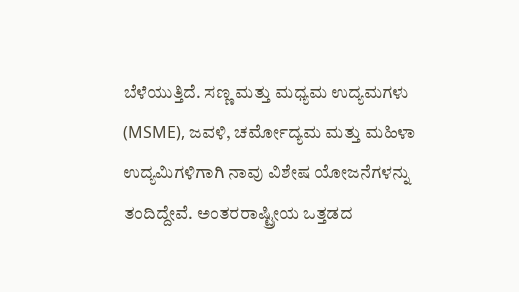ಬೆಳೆಯುತ್ತಿದೆ. ಸಣ್ಣ ಮತ್ತು ಮಧ್ಯಮ ಉದ್ಯಮಗಳು (MSME), ಜವಳಿ, ಚರ್ಮೋದ್ಯಮ ಮತ್ತು ಮಹಿಳಾ ಉದ್ಯಮಿಗಳಿಗಾಗಿ ನಾವು ವಿಶೇಷ ಯೋಜನೆಗಳನ್ನು ತಂದಿದ್ದೇವೆ. ಅಂತರರಾಷ್ಟ್ರೀಯ ಒತ್ತಡದ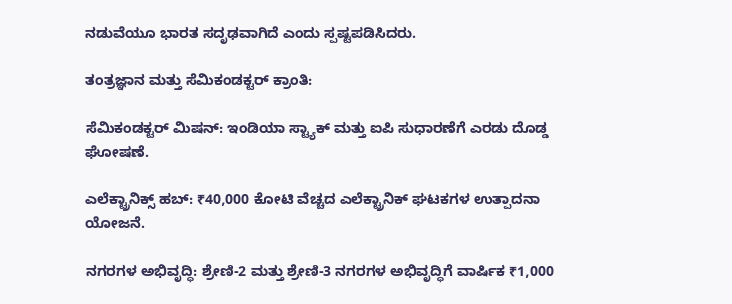ನಡುವೆಯೂ ಭಾರತ ಸದೃಢವಾಗಿದೆ ಎಂದು ಸ್ಪಷ್ಟಪಡಿಸಿದರು.

ತಂತ್ರಜ್ಞಾನ ಮತ್ತು ಸೆಮಿಕಂಡಕ್ಟರ್ ಕ್ರಾಂತಿ:

ಸೆಮಿಕಂಡಕ್ಟರ್ ಮಿಷನ್: ಇಂಡಿಯಾ ಸ್ಟ್ಯಾಕ್ ಮತ್ತು ಐಪಿ ಸುಧಾರಣೆಗೆ ಎರಡು ದೊಡ್ಡ ಘೋಷಣೆ.

ಎಲೆಕ್ಟ್ರಾನಿಕ್ಸ್ ಹಬ್: ₹40,000 ಕೋಟಿ ವೆಚ್ಚದ ಎಲೆಕ್ಟ್ರಾನಿಕ್ ಘಟಕಗಳ ಉತ್ಪಾದನಾ ಯೋಜನೆ.

ನಗರಗಳ ಅಭಿವೃದ್ಧಿ: ಶ್ರೇಣಿ-2 ಮತ್ತು ಶ್ರೇಣಿ-3 ನಗರಗಳ ಅಭಿವೃದ್ಧಿಗೆ ವಾರ್ಷಿಕ ₹1,000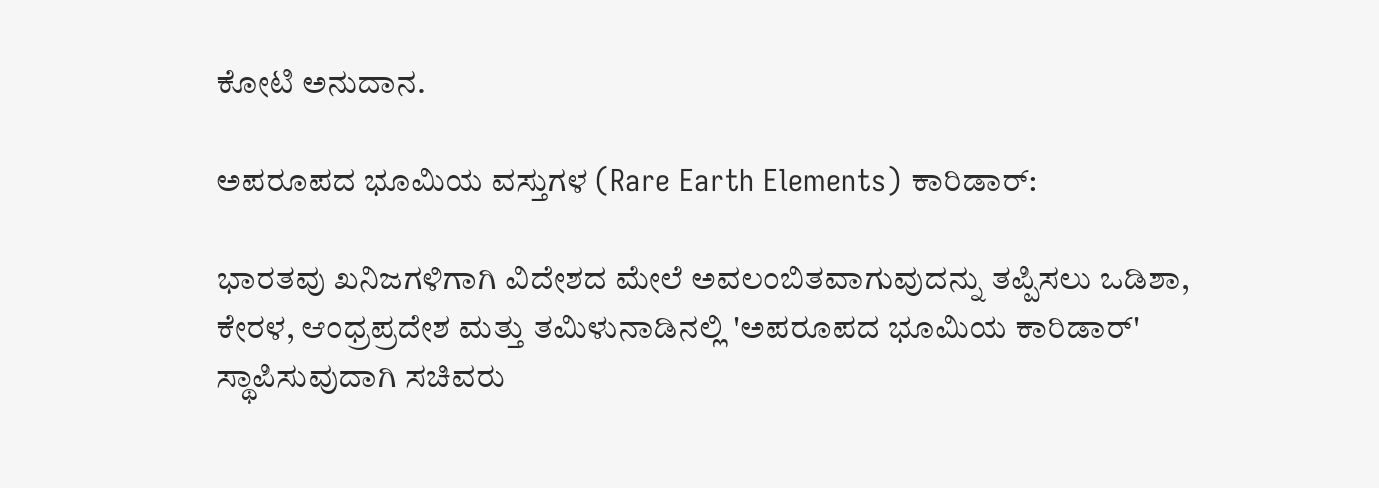ಕೋಟಿ ಅನುದಾನ.

ಅಪರೂಪದ ಭೂಮಿಯ ವಸ್ತುಗಳ (Rare Earth Elements) ಕಾರಿಡಾರ್:

ಭಾರತವು ಖನಿಜಗಳಿಗಾಗಿ ವಿದೇಶದ ಮೇಲೆ ಅವಲಂಬಿತವಾಗುವುದನ್ನು ತಪ್ಪಿಸಲು ಒಡಿಶಾ, ಕೇರಳ, ಆಂಧ್ರಪ್ರದೇಶ ಮತ್ತು ತಮಿಳುನಾಡಿನಲ್ಲಿ 'ಅಪರೂಪದ ಭೂಮಿಯ ಕಾರಿಡಾರ್' ಸ್ಥಾಪಿಸುವುದಾಗಿ ಸಚಿವರು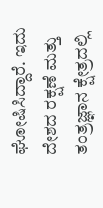ಘೋಷಿಸಿದ್ದಾರೆ. ಇದು ದೇಶದ ರಕ್ಷಣೆ ಮತ್ತು ತಂತ್ರಜ್ಞಾನ ಕ್ಷೇತ್ರದಲ್ಲಿ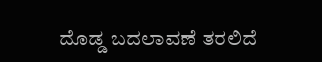ದೊಡ್ಡ ಬದಲಾವಣೆ ತರಲಿದೆ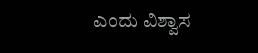ಎಂದು ವಿಶ್ವಾಸ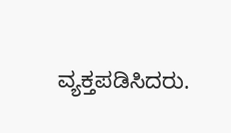ವ್ಯಕ್ತಪಡಿಸಿದರು.